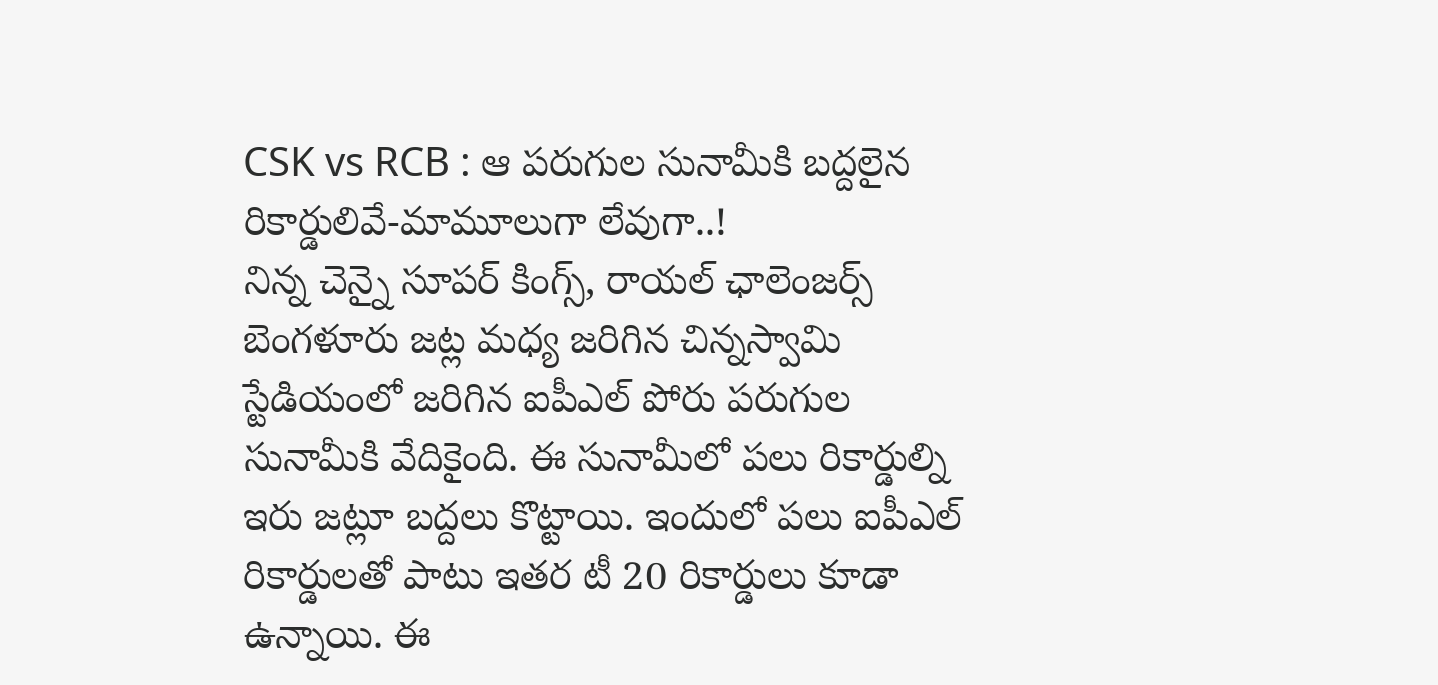CSK vs RCB : ఆ పరుగుల సునామీకి బద్దలైన రికార్డులివే-మామూలుగా లేవుగా..!
నిన్న చెన్నై సూపర్ కింగ్స్, రాయల్ ఛాలెంజర్స్ బెంగళూరు జట్ల మధ్య జరిగిన చిన్నస్వామి స్టేడియంలో జరిగిన ఐపీఎల్ పోరు పరుగుల సునామీకి వేదికైంది. ఈ సునామీలో పలు రికార్డుల్ని ఇరు జట్లూ బద్దలు కొట్టాయి. ఇందులో పలు ఐపీఎల్ రికార్డులతో పాటు ఇతర టీ 20 రికార్డులు కూడా ఉన్నాయి. ఈ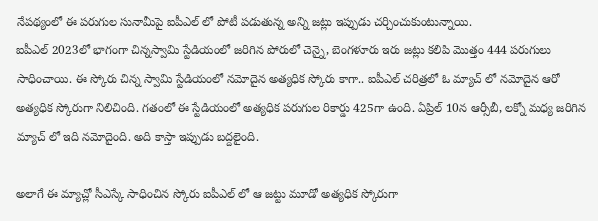నేపథ్యంలో ఈ పరుగుల సునామీపై ఐపీఎల్ లో పోటీ పడుతున్న అన్ని జట్లు ఇప్పుడు చర్చించుకుంటున్నాయి.
ఐపీఎల్ 2023లో భాగంగా చిన్నస్వామి స్టేడియంలో జరిగిన పోరులో చెన్నై, బెంగళూరు ఇరు జట్లు కలిపి మొత్తం 444 పరుగులు సాధించాయి. ఈ స్కోరు చిన్న స్వామి స్టేడియంలో నమోదైన అత్యధిక స్కోరు కాగా.. ఐపీఎల్ చరిత్రలో ఓ మ్యాచ్ లో నమోదైన ఆరో అత్యధిక స్కోరుగా నిలిచింది. గతంలో ఈ స్టేడియంలో అత్యధిక పరుగుల రికార్డు 425గా ఉంది. ఏప్రిల్ 10న ఆర్సీబీ, లక్నో మధ్య జరిగిన మ్యాచ్ లో ఇది నమోదైంది. అది కాస్తా ఇప్పుడు బద్దలైంది.

అలాగే ఈ మ్యాచ్లో సీఎస్కే సాధించిన స్కోరు ఐపీఎల్ లో ఆ జట్టు మూడో అత్యధిక స్కోరుగా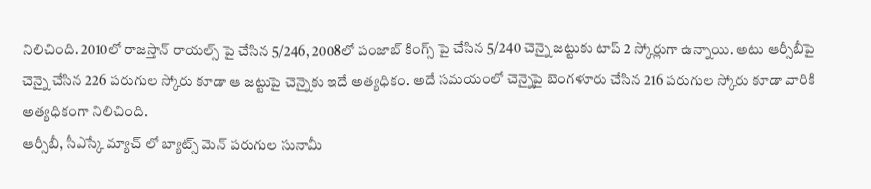నిలిచింది. 2010లో రాజస్తాన్ రాయల్స్ పై చేసిన 5/246, 2008లో పంజాబ్ కింగ్స్ పై చేసిన 5/240 చెన్నై జట్టుకు టాప్ 2 స్కోర్లుగా ఉన్నాయి. అటు ఆర్సీబీపై చెన్నై చేసిన 226 పరుగుల స్కోరు కూడా ఆ జట్టుపై చెన్నైకు ఇదే అత్యధికం. అదే సమయంలో చెన్నైపై బెంగళూరు చేసిన 216 పరుగుల స్కోరు కూడా వారికి అత్యధికంగా నిలిచింది.
ఆర్సీబీ, సీఎస్కే మ్యాచ్ లో బ్యాట్స్ మెన్ పరుగుల సునామీ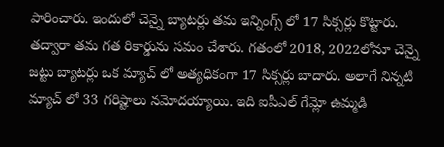పారించారు. ఇందులో చెన్నై బ్యాటర్లు తమ ఇన్నింగ్స్ లో 17 సిక్సర్లు కొట్టారు. తద్వారా తమ గత రికార్డును సమం చేశారు. గతంలో 2018, 2022లోనూ చెన్నై జట్టు బ్యాటర్లు ఒక మ్యాచ్ లో అత్యధికంగా 17 సిక్సర్లు బాదారు. అలాగే నిన్నటి మ్యాచ్ లో 33 గరిష్టాలు నమోదయ్యాయి. ఇది ఐపీఎల్ గేమ్లో ఉమ్మడి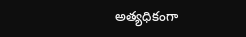అత్యధికంగా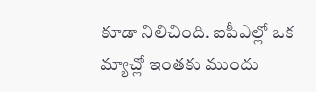కూడా నిలిచింది. ఐపీఎల్లో ఒక మ్యాచ్లో ఇంతకు ముందు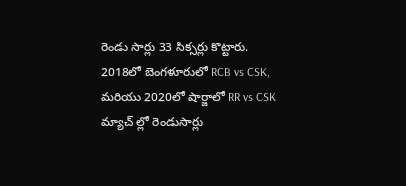రెండు సార్లు 33 సిక్సర్లు కొట్టారు. 2018లో బెంగళూరులో RCB vs CSK, మరియు 2020లో షార్జాలో RR vs CSK మ్యాచ్ ల్లో రెండుసార్లు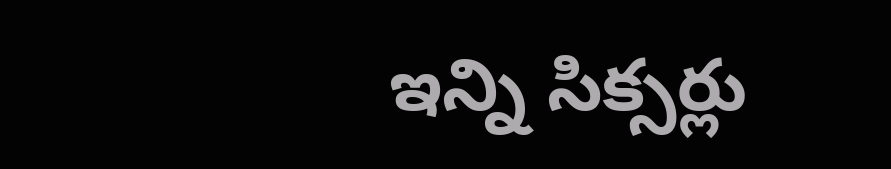ఇన్ని సిక్సర్లు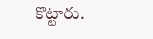కొట్టారు.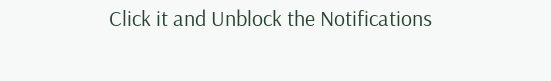Click it and Unblock the Notifications